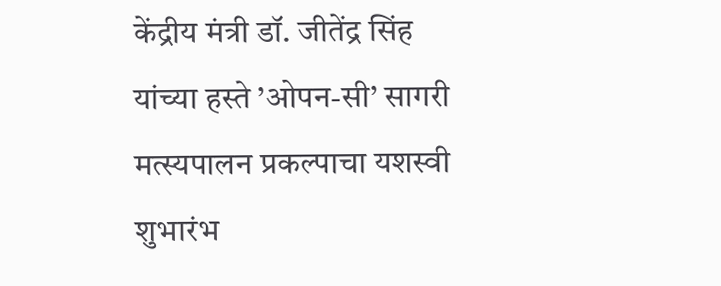केंद्रीय मंत्री डॉ. जीतेंद्र सिंह यांच्या हस्ते ’ओपन-सी’ सागरी मत्स्यपालन प्रकल्पाचा यशस्वी शुभारंभ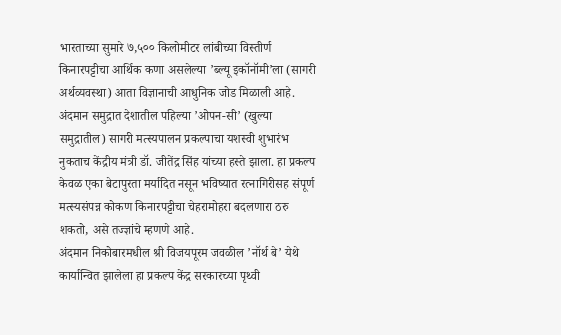भारताच्या सुमारे ७,५०० किलोमीटर लांबीच्या विस्तीर्ण किनारपट्टीचा आर्थिक कणा असलेल्या ’ब्ल्यू इकॉनॉमी’ला (सागरी अर्थव्यवस्था) आता विज्ञानाची आधुनिक जोड मिळाली आहे. अंदमान समुद्रात देशातील पहिल्या ’ओपन-सी’ (खुल्या समुद्रातील) सागरी मत्स्यपालन प्रकल्पाचा यशस्वी शुभारंभ नुकताच केंद्रीय मंत्री डॉ. जीतेंद्र सिंह यांच्या हस्ते झाला. हा प्रकल्प केवळ एका बेटापुरता मर्यादित नसून भविष्यात रत्नागिरीसह संपूर्ण मत्स्यसंपन्न कोकण किनारपट्टीचा चेहरामोहरा बदलणारा ठरु शकतो, असे तज्ज्ञांचे म्हणणे आहे.
अंदमान निकोबारमधील श्री विजयपूरम जवळील ’नॉर्थ बे’ येथे कार्यान्वित झालेला हा प्रकल्प केंद्र सरकारच्या पृथ्वी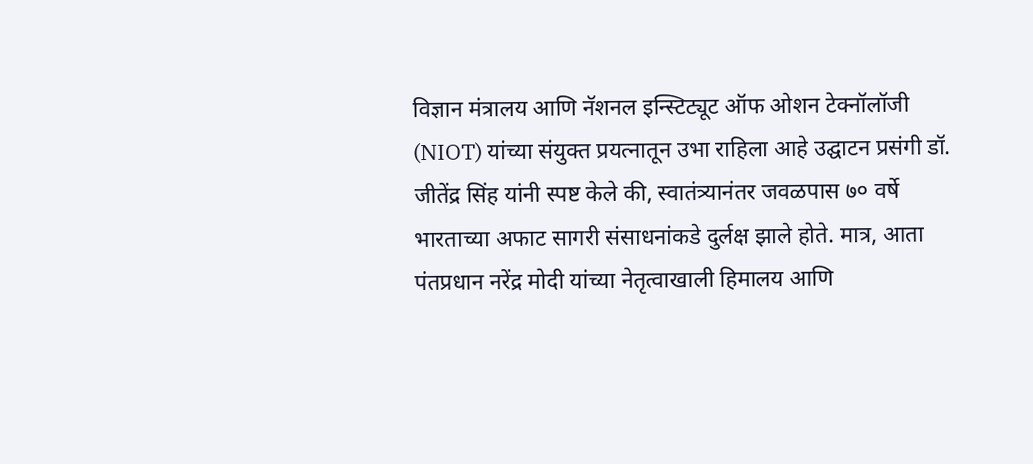विज्ञान मंत्रालय आणि नॅशनल इन्स्टिट्यूट ऑफ ओशन टेक्नॉलॉजी (NIOT) यांच्या संयुक्त प्रयत्नातून उभा राहिला आहे उद्घाटन प्रसंगी डॉ. जीतेंद्र सिंह यांनी स्पष्ट केले की, स्वातंत्र्यानंतर जवळपास ७० वर्षे भारताच्या अफाट सागरी संसाधनांकडे दुर्लक्ष झाले होते. मात्र, आता पंतप्रधान नरेंद्र मोदी यांच्या नेतृत्वाखाली हिमालय आणि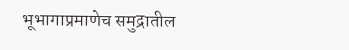भूभागाप्रमाणेच समुद्रातील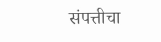संपत्तीचा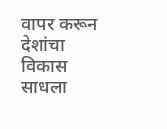वापर करून देशांचा विकास साधला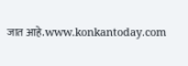जात आहे.www.konkantoday.com